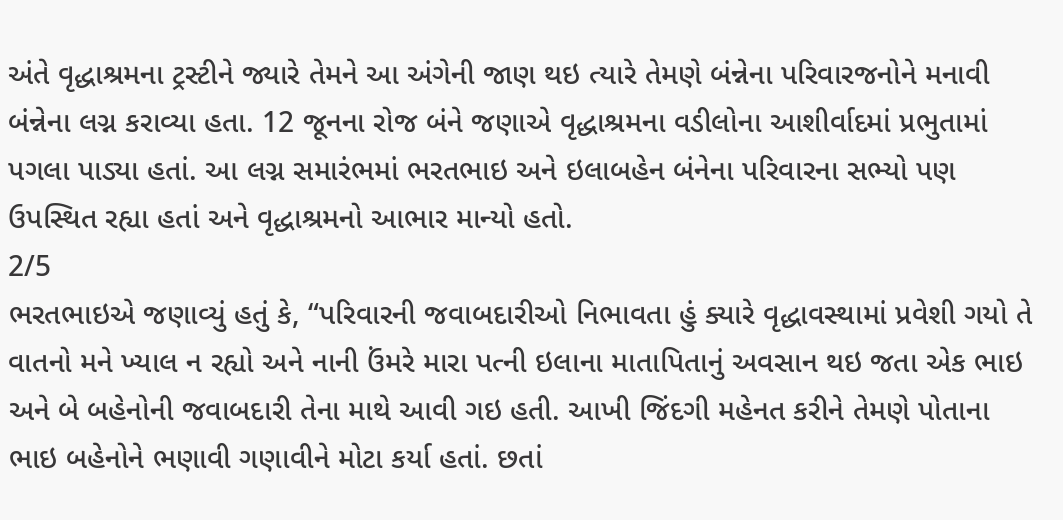અંતે વૃદ્ધાશ્રમના ટ્રસ્ટીને જ્યારે તેમને આ અંગેની જાણ થઇ ત્યારે તેમણે બંન્નેના પરિવારજનોને મનાવી બંન્નેના લગ્ન કરાવ્યા હતા. 12 જૂનના રોજ બંને જણાએ વૃદ્ધાશ્રમના વડીલોના આશીર્વાદમાં પ્રભુતામાં પગલા પાડ્યા હતાં. આ લગ્ન સમારંભમાં ભરતભાઇ અને ઇલાબહેન બંનેના પરિવારના સભ્યો પણ ઉપસ્થિત રહ્યા હતાં અને વૃદ્ધાશ્રમનો આભાર માન્યો હતો.
2/5
ભરતભાઇએ જણાવ્યું હતું કે, “પરિવારની જવાબદારીઓ નિભાવતા હું ક્યારે વૃદ્ધાવસ્થામાં પ્રવેશી ગયો તે વાતનો મને ખ્યાલ ન રહ્યો અને નાની ઉંમરે મારા પત્ની ઇલાના માતાપિતાનું અવસાન થઇ જતા એક ભાઇ અને બે બહેનોની જવાબદારી તેના માથે આવી ગઇ હતી. આખી જિંદગી મહેનત કરીને તેમણે પોતાના ભાઇ બહેનોને ભણાવી ગણાવીને મોટા કર્યા હતાં. છતાં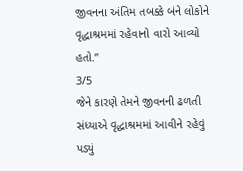જીવનના અંતિમ તબક્કે બંને લોકોને વૃદ્ધાશ્રમમાં રહેવાનો વારો આવ્યો હતો.”
3/5
જેને કારણે તેમને જીવનની ઢળતી સંધ્યાએ વૃદ્ધાશ્રમમાં આવીને રહેવું પડ્યું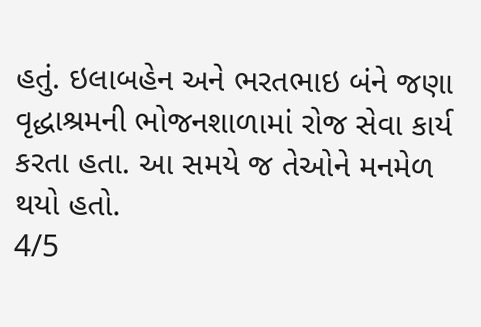હતું. ઇલાબહેન અને ભરતભાઇ બંને જણા વૃદ્ધાશ્રમની ભોજનશાળામાં રોજ સેવા કાર્ય કરતા હતા. આ સમયે જ તેઓને મનમેળ થયો હતો.
4/5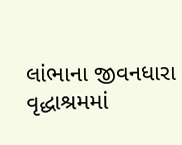લાંભાના જીવનધારા વૃદ્ધાશ્રમમાં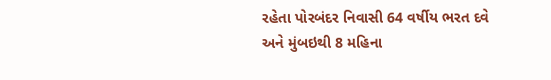રહેતા પોરબંદર નિવાસી 64 વર્ષીય ભરત દવે અને મુંબઇથી 8 મહિના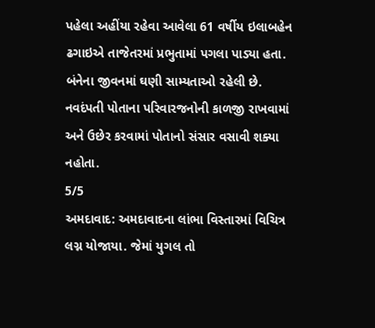પહેલા અહીંયા રહેવા આવેલા 61 વર્ષીય ઇલાબહેન ઢગાઇએ તાજેતરમાં પ્રભુતામાં પગલા પાડ્યા હતા. બંનેના જીવનમાં ઘણી સામ્યતાઓ રહેલી છે. નવદંપતી પોતાના પરિવારજનોની કાળજી રાખવામાં અને ઉછેર કરવામાં પોતાનો સંસાર વસાવી શક્યા નહોતા.
5/5
અમદાવાદ: અમદાવાદના લાંભા વિસ્તારમાં વિચિત્ર લગ્ન યોજાયા. જેમાં યુગલ તો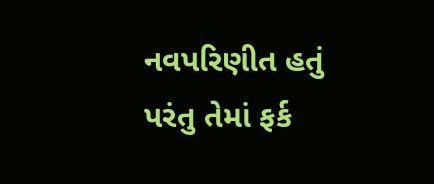નવપરિણીત હતું પરંતુ તેમાં ફર્ક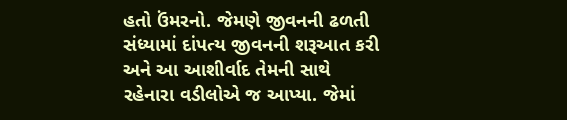હતો ઉંમરનો. જેમણે જીવનની ઢળતી સંધ્યામાં દાંપત્ય જીવનની શરૂઆત કરી અને આ આશીર્વાદ તેમની સાથે રહેનારા વડીલોએ જ આપ્યા. જેમાં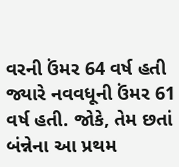વરની ઉંમર 64 વર્ષ હતી જ્યારે નવવધૂની ઉંમર 61 વર્ષ હતી. જોકે, તેમ છતાં બંન્નેના આ પ્રથમ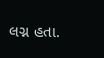લગ્ન હતા.